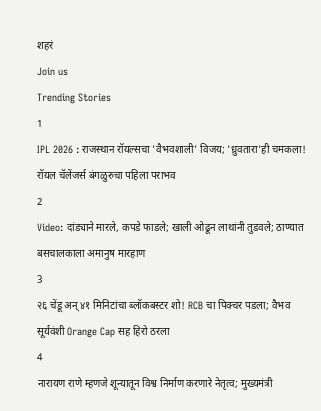शहरं
Join us
Trending Stories
1
IPL 2026 : राजस्थान रॉयल्सचा 'वैभवशाली' विजय; 'ध्रुवतारा'ही चमकला! रॉयल चॅलेंजर्स बंगळुरुचा पहिला पराभव
2
Video: दांड्याने मारले, कपडे फाडले; खाली ओढून लाथांनी तुडवले; ठाण्यात बसचालकाला अमानुष मारहाण
3
२६ चेंडू अन् ४१ मिनिटांचा ब्लॉकबस्टर शो! RCB चा पिक्चर पडला; वैभव सूर्यवंशी Orange Cap सह हिरो ठरला
4
नारायण राणे म्हणजे शून्यातून विश्व निर्माण करणारे नेतृत्व; मुख्यमंत्री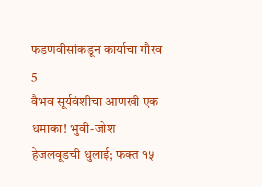फडणवीसांकडून कार्याचा गौरव
5
वैभव सूर्यवंशीचा आणखी एक धमाका! भुवी-जोश हेजलवूडची धुलाई; फक्त १५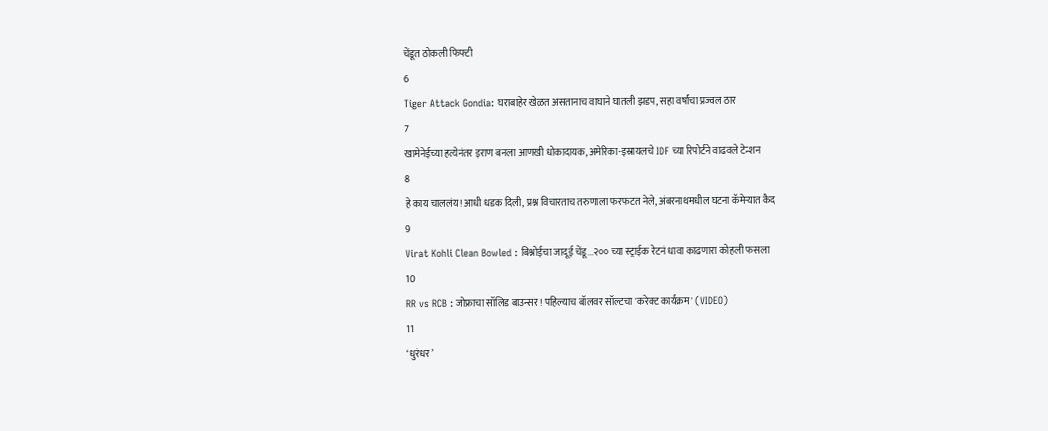चेंडूत ठोकली फिफ्टी
6
Tiger Attack Gondia: घराबाहेर खेळत असतानाच वाघाने घातली झडप, सहा वर्षांचा प्रज्वल ठार
7
खामेनेईच्या हत्येनंतर इराण बनला आणखी धोकादायक, अमेरिका-इस्रायलचे IDF च्या रिपोर्टने वाढवले टेन्शन
8
हे काय चाललंय! आधी धडक दिली, प्रश्न विचारताच तरुणाला फरफटत नेले, अंबरनाथमधील घटना कॅमेऱ्यात कैद
9
Virat Kohli Clean Bowled : बिश्नोईचा जादूई चेंडू...२०० च्या स्ट्राईक रेटनं धावा काढणारा कोहली फसला
10
RR vs RCB : जोफ्राचा सॉलिड बाउन्सर! पहिल्याच बॉलवर सॉल्टचा 'करेक्ट कार्यक्रम' (VIDEO)
11
‘धुरंधर’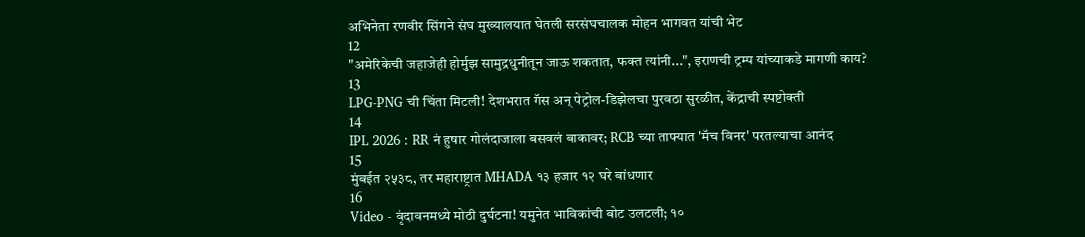अभिनेता रणवीर सिंगने संघ मुख्यालयात घेतली सरसंघचालक मोहन भागवत यांची भेट
12
"अमेरिकेची जहाजेही होर्मुझ सामुद्रधुनीतून जाऊ शकतात, फक्त त्यांनी...", इराणची ट्रम्प यांच्याकडे मागणी काय?
13
LPG-PNG ची चिंता मिटली! देशभरात गॅस अन् पेट्रोल-डिझेलचा पुरवठा सुरळीत, केंद्राची स्पष्टोक्ती
14
IPL 2026 : RR नं हुषार गोलंदाजाला बसवलं बाकावर; RCB च्या ताफ्यात 'मॅच विनर' परतल्याचा आनंद
15
मुंबईत २५३८, तर महाराष्ट्रात MHADA १३ हजार १२ घरे बांधणार
16
Video - वृंदावनमध्ये मोठी दुर्घटना! यमुनेत भाविकांची बोट उलटली; १०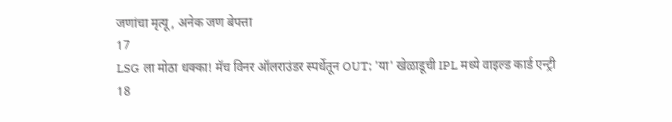जणांचा मृत्यू, अनेक जण बेपत्ता
17
LSG ला मोठा धक्का! मॅच विनर ऑलराउंडर स्पर्धेतून OUT; 'या' खेळाडूची IPL मध्ये वाइल्ड कार्ड एन्ट्री
18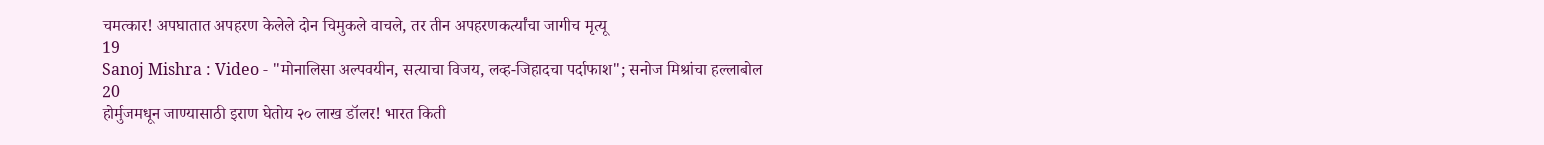चमत्कार! अपघातात अपहरण केलेले दोन चिमुकले वाचले, तर तीन अपहरणकर्त्यांचा जागीच मृत्यू
19
Sanoj Mishra : Video - "मोनालिसा अल्पवयीन, सत्याचा विजय, लव्ह-जिहादचा पर्दाफाश"; सनोज मिश्रांचा हल्लाबोल
20
होर्मुजमधून जाण्यासाठी इराण घेतोय २० लाख डॉलर! भारत किती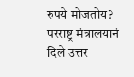रुपये मोजतोय? परराष्ट्र मंत्रालयानं दिले उत्तर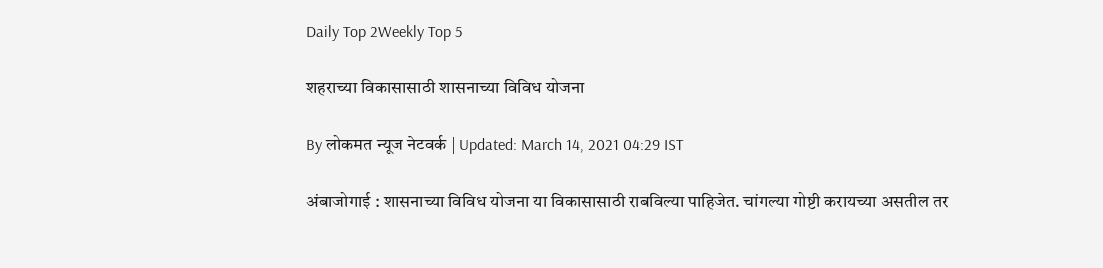Daily Top 2Weekly Top 5

शहराच्या विकासासाठी शासनाच्या विविध योजना

By लोकमत न्यूज नेटवर्क | Updated: March 14, 2021 04:29 IST

अंबाजोगाई : शासनाच्या विविध योजना या विकासासाठी राबविल्या पाहिजेत. चांगल्या गोष्टी करायच्या असतील तर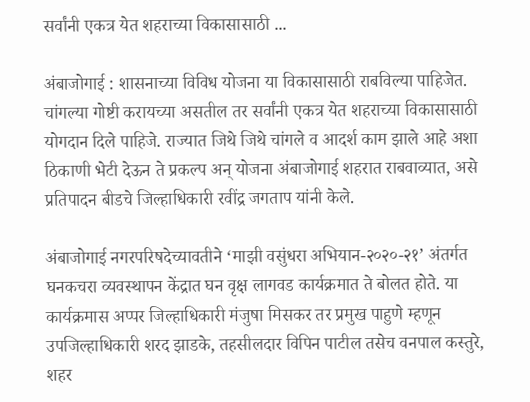सर्वांनी एकत्र येत शहराच्या विकासासाठी ...

अंबाजोगाई : शासनाच्या विविध योजना या विकासासाठी राबविल्या पाहिजेत. चांगल्या गोष्टी करायच्या असतील तर सर्वांनी एकत्र येत शहराच्या विकासासाठी योगदान दिले पाहिजे. राज्यात जिथे जिथे चांगले व आदर्श काम झाले आहे अशा ठिकाणी भेटी देऊन ते प्रकल्प अन् योजना अंबाजोगाई शहरात राबवाव्यात, असे प्रतिपादन बीडचे जिल्हाधिकारी रवींद्र जगताप यांनी केले.

अंबाजोगाई नगरपरिषदेच्यावतीने ‘माझी वसुंधरा अभियान-२०२०-२१’ अंतर्गत घनकचरा व्यवस्थापन केंद्रात घन वृक्ष लागवड कार्यक्रमात ते बोलत होते. या कार्यक्रमास अप्पर जिल्हाधिकारी मंजुषा मिसकर तर प्रमुख पाहुणे म्हणून उपजिल्हाधिकारी शरद झाडके, तहसीलदार विपिन पाटील तसेच वनपाल कस्तुरे, शहर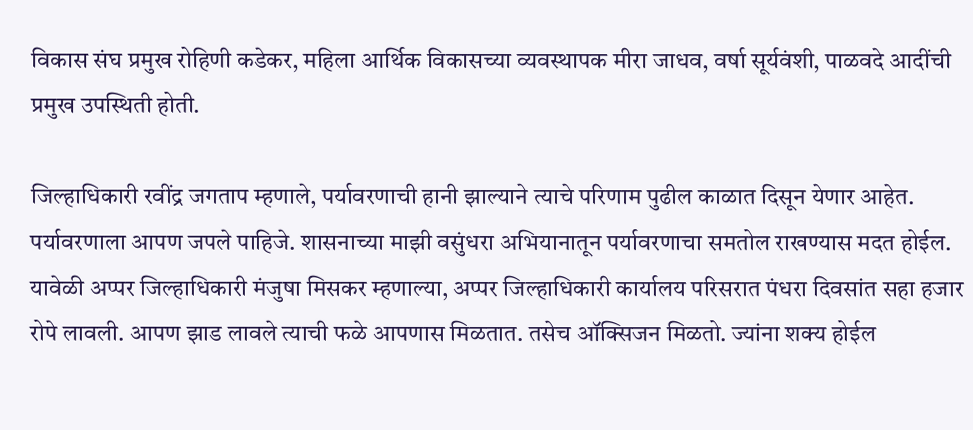विकास संघ प्रमुख रोहिणी कडेकर, महिला आर्थिक विकासच्या व्यवस्थापक मीरा जाधव, वर्षा सूर्यवंशी, पाळवदे आदींची प्रमुख उपस्थिती होती.

जिल्हाधिकारी रवींद्र जगताप म्हणाले, पर्यावरणाची हानी झाल्याने त्याचे परिणाम पुढील काळात दिसून येणार आहेत. पर्यावरणाला आपण जपले पाहिजे. शासनाच्या माझी वसुंधरा अभियानातून पर्यावरणाचा समतोल राखण्यास मदत होईल. यावेळी अप्पर जिल्हाधिकारी मंजुषा मिसकर म्हणाल्या, अप्पर जिल्हाधिकारी कार्यालय परिसरात पंधरा दिवसांत सहा हजार रोपे लावली. आपण झाड लावले त्याची फळे आपणास मिळतात. तसेच ऑक्सिजन मिळतो. ज्यांना शक्य होईल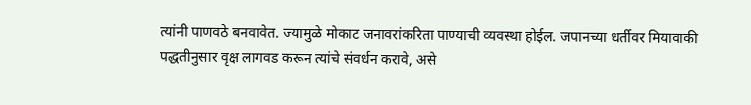त्यांनी पाणवठे बनवावेत. ज्यामुळे मोकाट जनावरांकरिता पाण्याची व्यवस्था होईल. जपानच्या धर्तीवर मियावाकी पद्धतीनुसार वृक्ष लागवड करून त्यांचे संवर्धन करावे, असे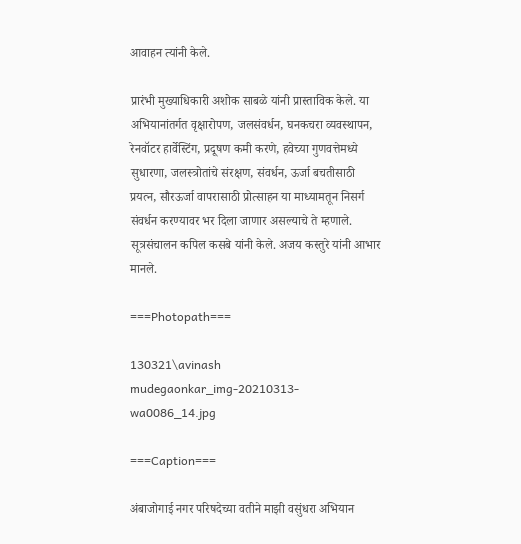आवाहन त्यांनी केले.

प्रारंभी मुख्याधिकारी अशोक साबळे यांनी प्रास्ताविक केले. या अभियानांतर्गत वृक्षारोपण, जलसंवर्धन, घनकचरा व्यवस्थापन, रेनवॉटर हार्वेस्टिंग, प्रदूषण कमी करणे, हवेच्या गुणवत्तेमध्ये सुधारणा, जलस्त्रोतांचे संरक्षण, संवर्धन, ऊर्जा बचतीसाठी प्रयत्न, सौरऊर्जा वापरासाठी प्रोत्साहन या माध्यामतून निसर्ग संवर्धन करण्यावर भर दिला जाणार असल्याचे ते म्हणाले. सूत्रसंचालन कपिल कसबे यांनी केले. अजय कस्तुरे यांनी आभार मानले.

===Photopath===

130321\avinash mudegaonkar_img-20210313-wa0086_14.jpg

===Caption===

अंबाजोगाई नगर परिषदेच्या वतीने माझी वसुंधरा अभियान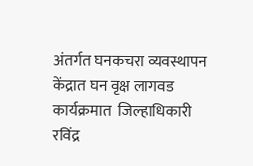अंतर्गत घनकचरा व्यवस्थापन केंद्रात घन वृक्ष लागवड कार्यक्रमात  जिल्हाधिकारी  रविंद्र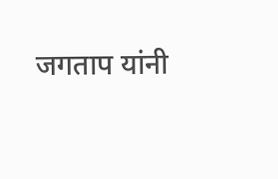जगताप यांनी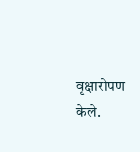वृक्षारोपण केले.